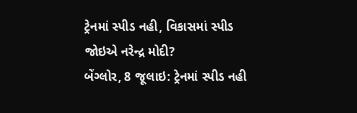ટ્રેનમાં સ્પીડ નહી, વિકાસમાં સ્પીડ જોઇએ નરેન્દ્ર મોદી?
બેંગ્લોર, 8 જૂલાઇ: ટ્રેનમાં સ્પીડ નહી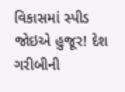વિકાસમાં સ્પીડ જોઇએ હુજૂર! દેશ ગરીબીની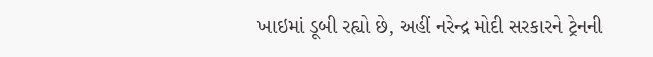ખાઇમાં ડૂબી રહ્યો છે, અહીં નરેન્દ્ર મોદી સરકારને ટ્રેનની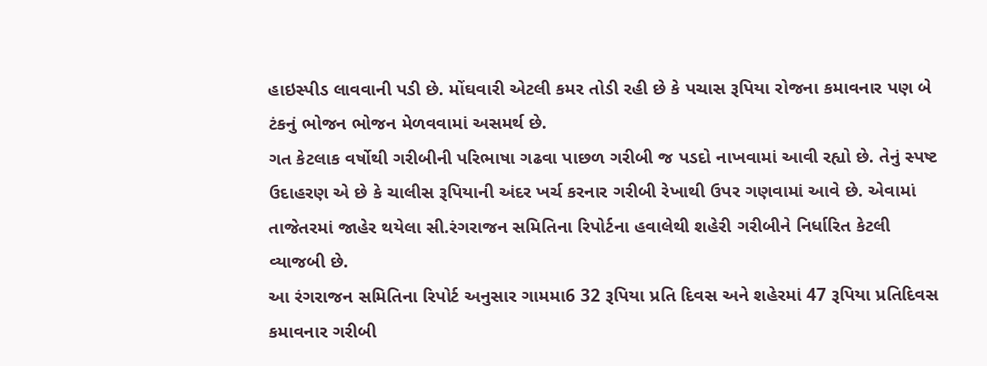હાઇસ્પીડ લાવવાની પડી છે. મોંઘવારી એટલી કમર તોડી રહી છે કે પચાસ રૂપિયા રોજના કમાવનાર પણ બે ટંકનું ભોજન ભોજન મેળવવામાં અસમર્થ છે.
ગત કેટલાક વર્ષોથી ગરીબીની પરિભાષા ગઢવા પાછળ ગરીબી જ પડદો નાખવામાં આવી રહ્યો છે. તેનું સ્પષ્ટ ઉદાહરણ એ છે કે ચાલીસ રૂપિયાની અંદર ખર્ચ કરનાર ગરીબી રેખાથી ઉપર ગણવામાં આવે છે. એવામાં તાજેતરમાં જાહેર થયેલા સી.રંગરાજન સમિતિના રિપોર્ટના હવાલેથી શહેરી ગરીબીને નિર્ધારિત કેટલી વ્યાજબી છે.
આ રંગરાજન સમિતિના રિપોર્ટ અનુસાર ગામમા6 32 રૂપિયા પ્રતિ દિવસ અને શહેરમાં 47 રૂપિયા પ્રતિદિવસ કમાવનાર ગરીબી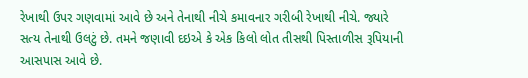રેખાથી ઉપર ગણવામાં આવે છે અને તેનાથી નીચે કમાવનાર ગરીબી રેખાથી નીચે. જ્યારે સત્ય તેનાથી ઉલટું છે. તમને જણાવી દઇએ કે એક કિલો લોત તીસથી પિસ્તાળીસ રૂપિયાની આસપાસ આવે છે.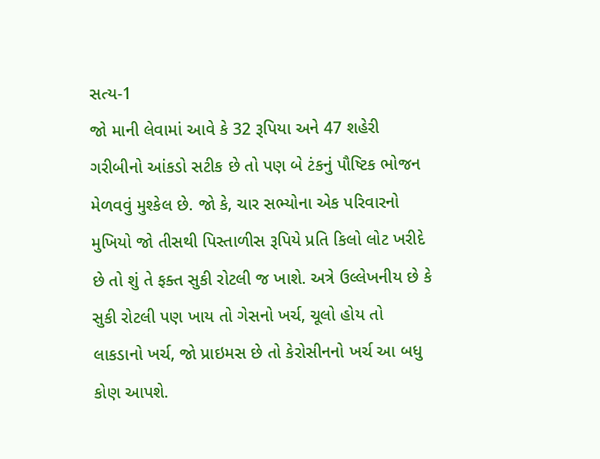સત્ય-1
જો માની લેવામાં આવે કે 32 રૂપિયા અને 47 શહેરી ગરીબીનો આંકડો સટીક છે તો પણ બે ટંકનું પૌષ્ટિક ભોજન મેળવવું મુશ્કેલ છે. જો કે, ચાર સભ્યોના એક પરિવારનો મુખિયો જો તીસથી પિસ્તાળીસ રૂપિયે પ્રતિ કિલો લોટ ખરીદે છે તો શું તે ફક્ત સુકી રોટલી જ ખાશે. અત્રે ઉલ્લેખનીય છે કે સુકી રોટલી પણ ખાય તો ગેસનો ખર્ચ, ચૂલો હોય તો લાકડાનો ખર્ચ, જો પ્રાઇમસ છે તો કેરોસીનનો ખર્ચ આ બધુ કોણ આપશે.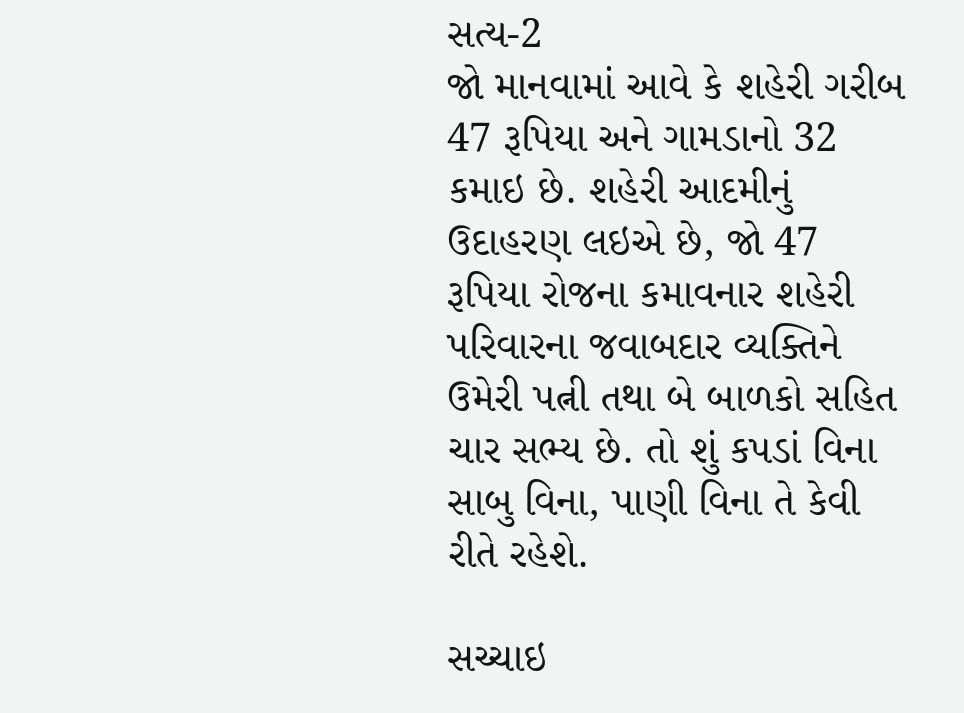સત્ય-2
જો માનવામાં આવે કે શહેરી ગરીબ 47 રૂપિયા અને ગામડાનો 32 કમાઇ છે. શહેરી આદમીનું ઉદાહરણ લઇએ છે, જો 47 રૂપિયા રોજના કમાવનાર શહેરી પરિવારના જવાબદાર વ્યક્તિને ઉમેરી પત્ની તથા બે બાળકો સહિત ચાર સભ્ય છે. તો શું કપડાં વિના સાબુ વિના, પાણી વિના તે કેવી રીતે રહેશે.

સચ્ચાઇ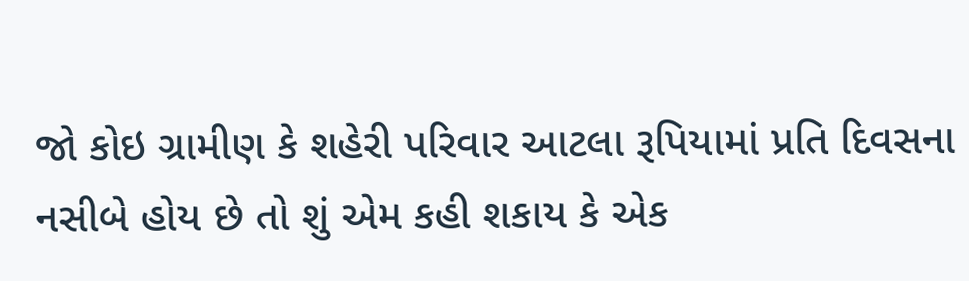જો કોઇ ગ્રામીણ કે શહેરી પરિવાર આટલા રૂપિયામાં પ્રતિ દિવસના નસીબે હોય છે તો શું એમ કહી શકાય કે એક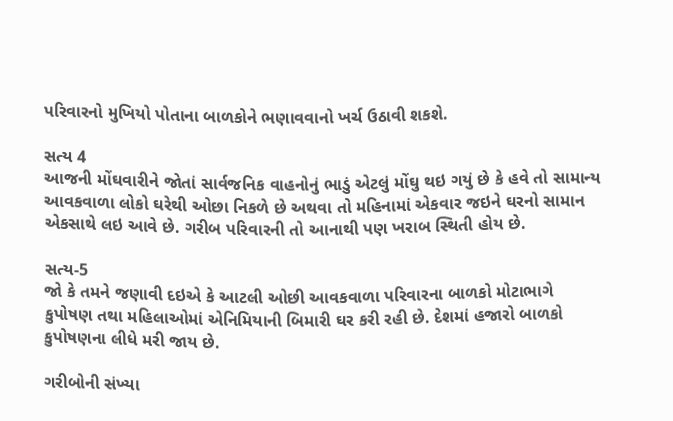પરિવારનો મુખિયો પોતાના બાળકોને ભણાવવાનો ખર્ચ ઉઠાવી શકશે.

સત્ય 4
આજની મોંઘવારીને જોતાં સાર્વજનિક વાહનોનું ભાડું એટલું મોંઘુ થઇ ગયું છે કે હવે તો સામાન્ય આવકવાળા લોકો ઘરેથી ઓછા નિકળે છે અથવા તો મહિનામાં એકવાર જઇને ઘરનો સામાન એકસાથે લઇ આવે છે. ગરીબ પરિવારની તો આનાથી પણ ખરાબ સ્થિતી હોય છે.

સત્ય-5
જો કે તમને જણાવી દઇએ કે આટલી ઓછી આવકવાળા પરિવારના બાળકો મોટાભાગે કુપોષણ તથા મહિલાઓમાં એનિમિયાની બિમારી ઘર કરી રહી છે. દેશમાં હજારો બાળકો કુપોષણના લીધે મરી જાય છે.

ગરીબોની સંખ્યા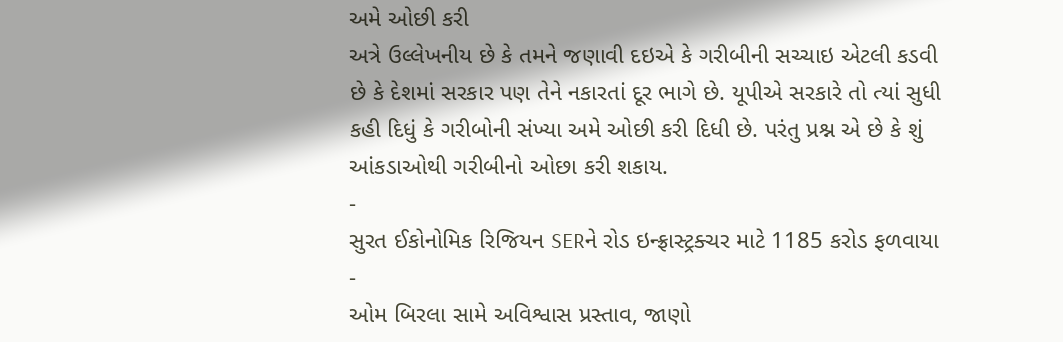અમે ઓછી કરી
અત્રે ઉલ્લેખનીય છે કે તમને જણાવી દઇએ કે ગરીબીની સચ્ચાઇ એટલી કડવી છે કે દેશમાં સરકાર પણ તેને નકારતાં દૂર ભાગે છે. યૂપીએ સરકારે તો ત્યાં સુધી કહી દિધું કે ગરીબોની સંખ્યા અમે ઓછી કરી દિધી છે. પરંતુ પ્રશ્ન એ છે કે શું આંકડાઓથી ગરીબીનો ઓછા કરી શકાય.
-
સુરત ઈકોનોમિક રિજિયન SERને રોડ ઇન્ફ્રાસ્ટ્રક્ચર માટે 1185 કરોડ ફળવાયા -
ઓમ બિરલા સામે અવિશ્વાસ પ્રસ્તાવ, જાણો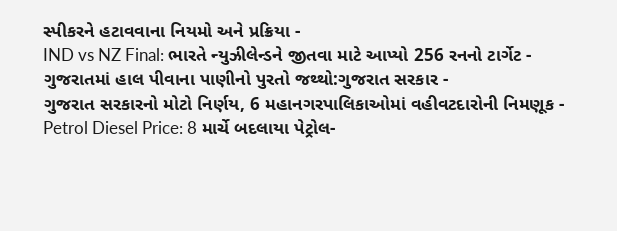સ્પીકરને હટાવવાના નિયમો અને પ્રક્રિયા -
IND vs NZ Final: ભારતે ન્યુઝીલેન્ડને જીતવા માટે આપ્યો 256 રનનો ટાર્ગેટ -
ગુજરાતમાં હાલ પીવાના પાણીનો પુરતો જથ્થો:ગુજરાત સરકાર -
ગુજરાત સરકારનો મોટો નિર્ણય, 6 મહાનગરપાલિકાઓમાં વહીવટદારોની નિમણૂક -
Petrol Diesel Price: 8 માર્ચે બદલાયા પેટ્રોલ-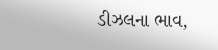ડીઝલના ભાવ,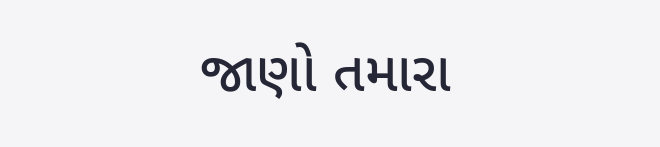જાણો તમારા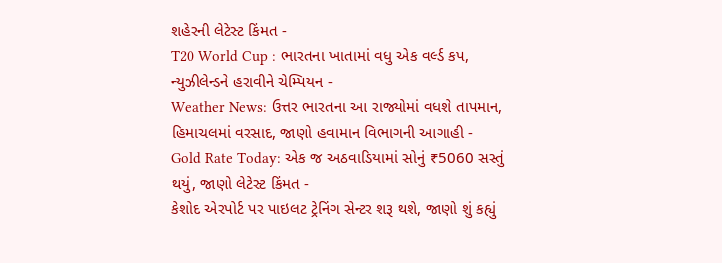શહેરની લેટેસ્ટ કિંમત -
T20 World Cup : ભારતના ખાતામાં વધુ એક વર્લ્ડ કપ, ન્યુઝીલેન્ડને હરાવીને ચેમ્પિયન -
Weather News: ઉત્તર ભારતના આ રાજ્યોમાં વધશે તાપમાન, હિમાચલમાં વરસાદ, જાણો હવામાન વિભાગની આગાહી -
Gold Rate Today: એક જ અઠવાડિયામાં સોનું ₹5060 સસ્તું થયું, જાણો લેટેસ્ટ કિંમત -
કેશોદ એરપોર્ટ પર પાઇલટ ટ્રેનિંગ સેન્ટર શરૂ થશે, જાણો શું કહ્યું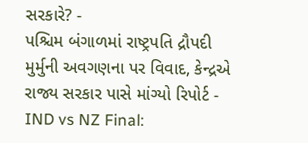સરકારે? -
પશ્ચિમ બંગાળમાં રાષ્ટ્રપતિ દ્રૌપદી મુર્મુની અવગણના પર વિવાદ, કેન્દ્રએ રાજ્ય સરકાર પાસે માંગ્યો રિપોર્ટ -
IND vs NZ Final: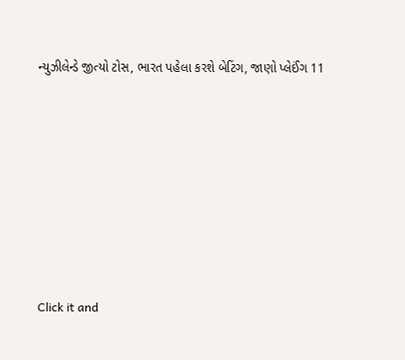ન્યુઝીલેન્ડે જીત્યો ટોસ, ભારત પહેલા કરશે બેટિંગ, જાણો પ્લેઈંગ 11









Click it and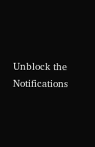Unblock the Notifications